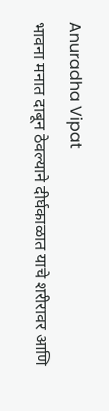Anuradha Vipat
भावना मनात दाबून ठेवल्याने दीर्घकाळात याचे शरीरावर आणि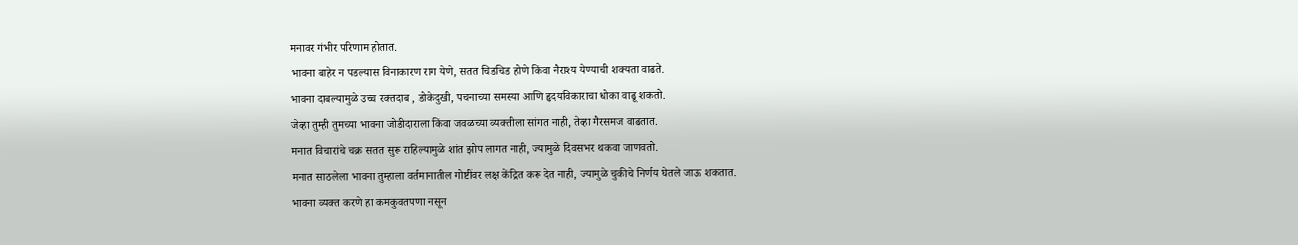मनावर गंभीर परिणाम होतात.
भावना बाहेर न पडल्यास विनाकारण राग येणे, सतत चिडचिड होणे किंवा नैराश्य येण्याची शक्यता वाढते.
भावना दाबल्यामुळे उच्च रक्तदाब , डोकेदुखी, पचनाच्या समस्या आणि हृदयविकाराचा धोका वाढू शकतो.
जेव्हा तुम्ही तुमच्या भावना जोडीदाराला किंवा जवळच्या व्यक्तीला सांगत नाही, तेव्हा गैरसमज वाढतात.
मनात विचारांचे चक्र सतत सुरू राहिल्यामुळे शांत झोप लागत नाही, ज्यामुळे दिवसभर थकवा जाणवतो.
मनात साठलेला भावना तुम्हाला वर्तमानातील गोष्टींवर लक्ष केंद्रित करू देत नाही, ज्यामुळे चुकीचे निर्णय घेतले जाऊ शकतात.
भावना व्यक्त करणे हा कमकुवतपणा नसून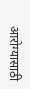आरोग्यासाठी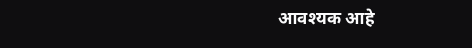आवश्यक आहे